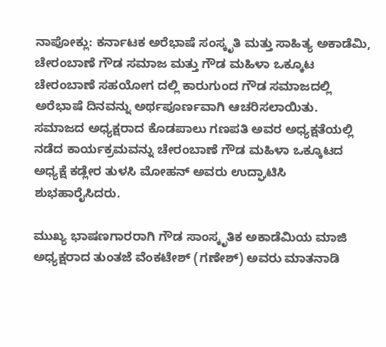ನಾಪೋಕ್ಲು: ಕರ್ನಾಟಕ ಅರೆಭಾಷೆ ಸಂಸ್ಕೃತಿ ಮತ್ತು ಸಾಹಿತ್ಯ ಅಕಾಡೆಮಿ, ಚೇರಂಬಾಣೆ ಗೌಡ ಸಮಾಜ ಮತ್ತು ಗೌಡ ಮಹಿಳಾ ಒಕ್ಕೂಟ ಚೇರಂಬಾಣೆ ಸಹಯೋಗ ದಲ್ಲಿ ಕಾರುಗುಂದ ಗೌಡ ಸಮಾಜದಲ್ಲಿ ಅರೆಭಾಷೆ ದಿನವನ್ನು ಅರ್ಥಪೂರ್ಣವಾಗಿ ಆಚರಿಸಲಾಯಿತು. ಸಮಾಜದ ಅಧ್ಯಕ್ಷರಾದ ಕೊಡಪಾಲು ಗಣಪತಿ ಅವರ ಅಧ್ಯಕ್ಷತೆಯಲ್ಲಿ ನಡೆದ ಕಾರ್ಯಕ್ರಮವನ್ನು ಚೇರಂಬಾಣೆ ಗೌಡ ಮಹಿಳಾ ಒಕ್ಕೂಟದ ಅಧ್ಯಕ್ಷೆ ಕಡ್ಲೇರ ತುಳಸಿ ಮೋಹನ್ ಅವರು ಉದ್ಘಾಟಿಸಿ ಶುಭಹಾರೈಸಿದರು.

ಮುಖ್ಯ ಭಾಷಣಗಾರರಾಗಿ ಗೌಡ ಸಾಂಸ್ಕೃತಿಕ ಅಕಾಡೆಮಿಯ ಮಾಜಿ ಅಧ್ಯಕ್ಷರಾದ ತುಂತಜೆ ವೆಂಕಟೇಶ್ (ಗಣೇಶ್) ಅವರು ಮಾತನಾಡಿ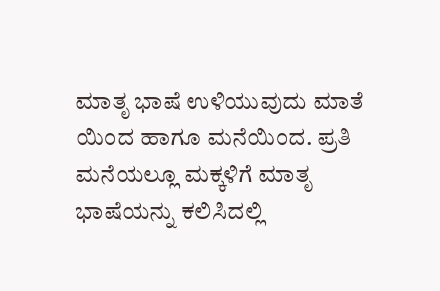ಮಾತೃ ಭಾಷೆ ಉಳಿಯುವುದು ಮಾತೆ ಯಿಂದ ಹಾಗೂ ಮನೆಯಿಂದ. ಪ್ರತಿ ಮನೆಯಲ್ಲೂ ಮಕ್ಕಳಿಗೆ ಮಾತೃ ಭಾಷೆಯನ್ನು ಕಲಿಸಿದಲ್ಲಿ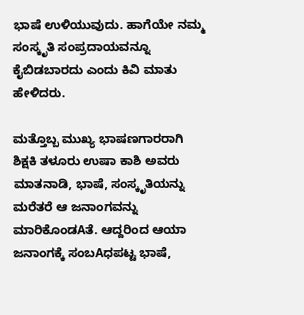ಭಾಷೆ ಉಳಿಯುವುದು. ಹಾಗೆಯೇ ನಮ್ಮ ಸಂಸ್ಕೃತಿ ಸಂಪ್ರದಾಯವನ್ನೂ ಕೈಬಿಡಬಾರದು ಎಂದು ಕಿವಿ ಮಾತು ಹೇಳಿದರು.

ಮತ್ತೊಬ್ಬ ಮುಖ್ಯ ಭಾಷಣಗಾರರಾಗಿ ಶಿಕ್ಷಕಿ ತಳೂರು ಉಷಾ ಕಾಶಿ ಅವರು ಮಾತನಾಡಿ, ಭಾಷೆ, ಸಂಸ್ಕೃತಿಯನ್ನು ಮರೆತರೆ ಆ ಜನಾಂಗವನ್ನು ಮಾರಿಕೊಂಡAತೆ. ಆದ್ದರಿಂದ ಆಯಾ ಜನಾಂಗಕ್ಕೆ ಸಂಬAಧಪಟ್ಟ ಭಾಷೆ,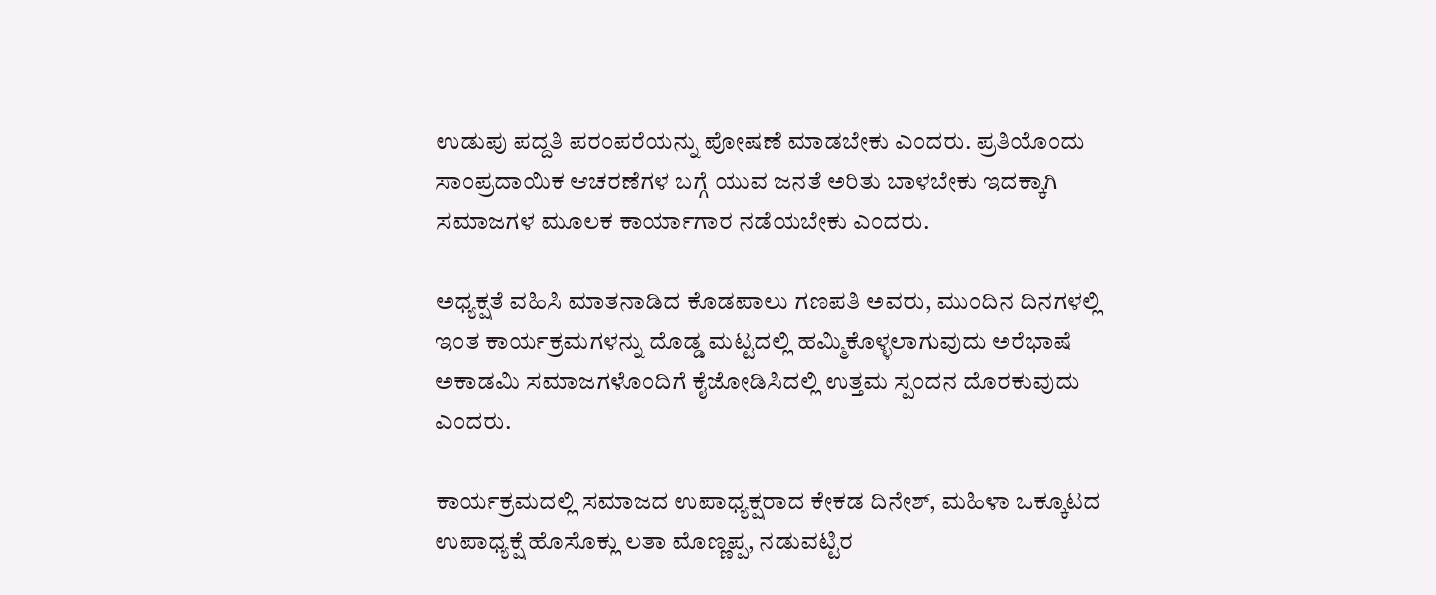ಉಡುಪು ಪದ್ದತಿ ಪರಂಪರೆಯನ್ನು ಪೋಷಣೆ ಮಾಡಬೇಕು ಎಂದರು. ಪ್ರತಿಯೊಂದು ಸಾಂಪ್ರದಾಯಿಕ ಆಚರಣೆಗಳ ಬಗ್ಗೆ ಯುವ ಜನತೆ ಅರಿತು ಬಾಳಬೇಕು ಇದಕ್ಕಾಗಿ ಸಮಾಜಗಳ ಮೂಲಕ ಕಾರ್ಯಾಗಾರ ನಡೆಯಬೇಕು ಎಂದರು.

ಅಧ್ಯಕ್ಷತೆ ವಹಿಸಿ ಮಾತನಾಡಿದ ಕೊಡಪಾಲು ಗಣಪತಿ ಅವರು, ಮುಂದಿನ ದಿನಗಳಲ್ಲಿ ಇಂತ ಕಾರ್ಯಕ್ರಮಗಳನ್ನು ದೊಡ್ಡ ಮಟ್ಟದಲ್ಲಿ ಹಮ್ಮಿಕೊಳ್ಳಲಾಗುವುದು ಅರೆಭಾಷೆ ಅಕಾಡಮಿ ಸಮಾಜಗಳೊಂದಿಗೆ ಕೈಜೋಡಿಸಿದಲ್ಲಿ ಉತ್ತಮ ಸ್ಪಂದನ ದೊರಕುವುದು ಎಂದರು.

ಕಾರ್ಯಕ್ರಮದಲ್ಲಿ ಸಮಾಜದ ಉಪಾಧ್ಯಕ್ಷರಾದ ಕೇಕಡ ದಿನೇಶ್, ಮಹಿಳಾ ಒಕ್ಕೂಟದ ಉಪಾಧ್ಯಕ್ಷೆ ಹೊಸೊಕ್ಲು ಲತಾ ಮೊಣ್ಣಪ್ಪ, ನಡುವಟ್ಟಿರ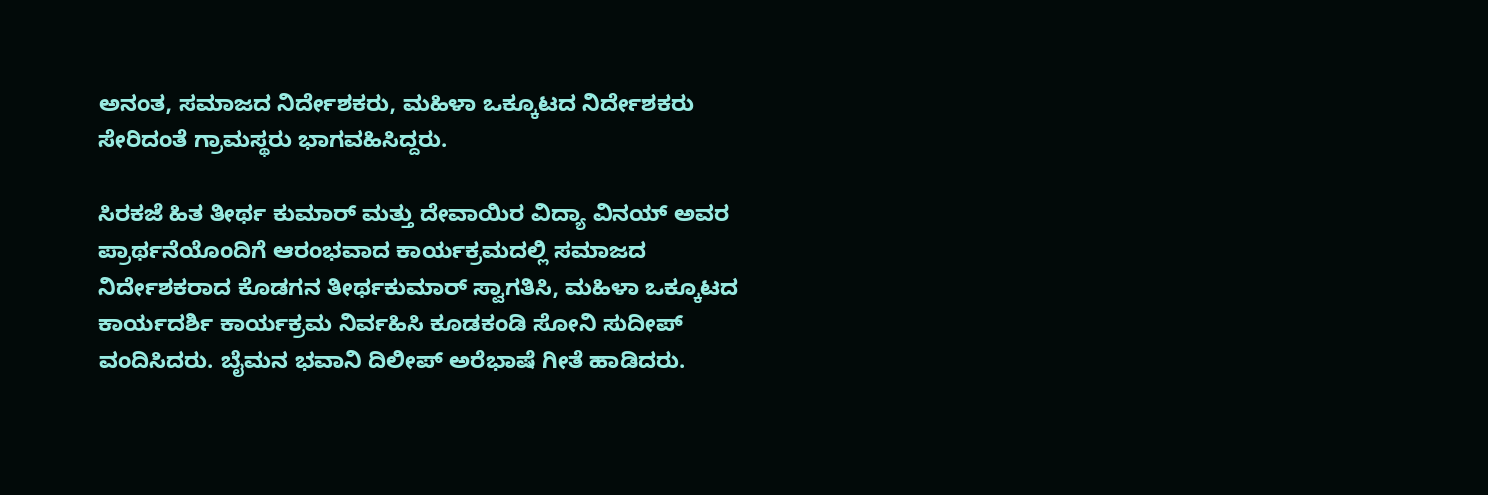ಅನಂತ, ಸಮಾಜದ ನಿರ್ದೇಶಕರು, ಮಹಿಳಾ ಒಕ್ಕೂಟದ ನಿರ್ದೇಶಕರು ಸೇರಿದಂತೆ ಗ್ರಾಮಸ್ಥರು ಭಾಗವಹಿಸಿದ್ದರು.

ಸಿರಕಜೆ ಹಿತ ತೀರ್ಥ ಕುಮಾರ್ ಮತ್ತು ದೇವಾಯಿರ ವಿದ್ಯಾ ವಿನಯ್ ಅವರ ಪ್ರಾರ್ಥನೆಯೊಂದಿಗೆ ಆರಂಭವಾದ ಕಾರ್ಯಕ್ರಮದಲ್ಲಿ ಸಮಾಜದ ನಿರ್ದೇಶಕರಾದ ಕೊಡಗನ ತೀರ್ಥಕುಮಾರ್ ಸ್ವಾಗತಿಸಿ, ಮಹಿಳಾ ಒಕ್ಕೂಟದ ಕಾರ್ಯದರ್ಶಿ ಕಾರ್ಯಕ್ರಮ ನಿರ್ವಹಿಸಿ ಕೂಡಕಂಡಿ ಸೋನಿ ಸುದೀಪ್ ವಂದಿಸಿದರು. ಬೈಮನ ಭವಾನಿ ದಿಲೀಪ್ ಅರೆಭಾಷೆ ಗೀತೆ ಹಾಡಿದರು.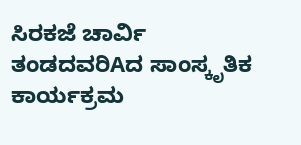ಸಿರಕಜೆ ಚಾರ್ವಿ ತಂಡದವರಿAದ ಸಾಂಸ್ಕೃತಿಕ ಕಾರ್ಯಕ್ರಮ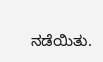ನಡೆಯಿತು.